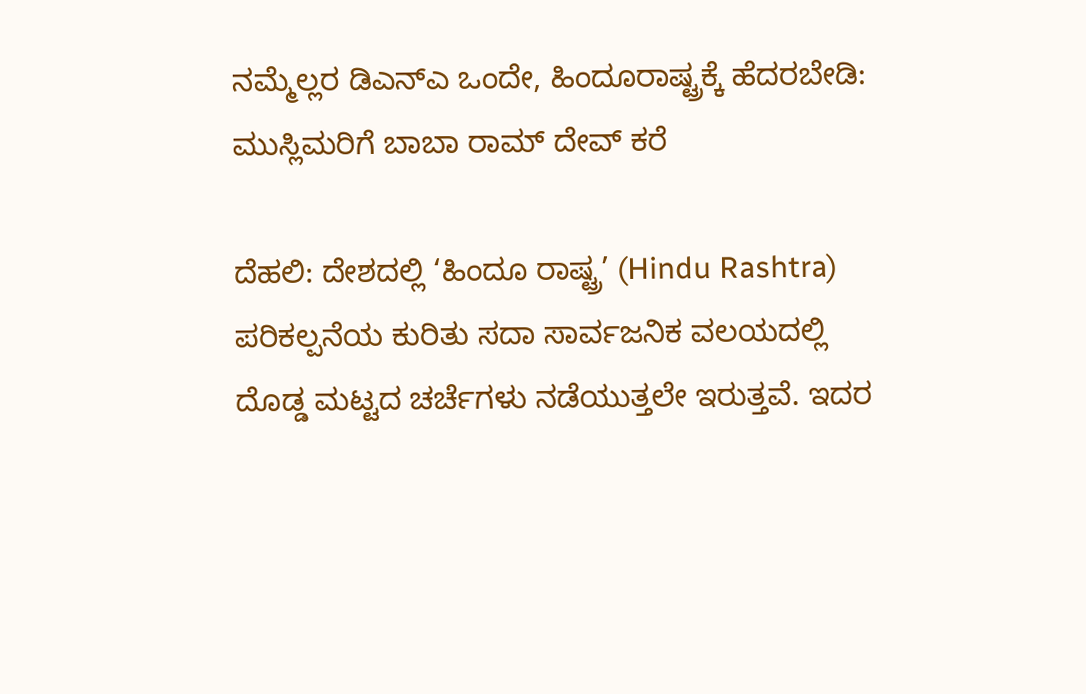ನಮ್ಮೆಲ್ಲರ ಡಿಎನ್ಎ ಒಂದೇ, ಹಿಂದೂರಾಷ್ಟ್ರಕ್ಕೆ ಹೆದರಬೇಡಿ: ಮುಸ್ಲಿಮರಿಗೆ ಬಾಬಾ ರಾಮ್ ದೇವ್ ಕರೆ

ದೆಹಲಿ: ದೇಶದಲ್ಲಿ ‘ಹಿಂದೂ ರಾಷ್ಟ್ರ’ (Hindu Rashtra) ಪರಿಕಲ್ಪನೆಯ ಕುರಿತು ಸದಾ ಸಾರ್ವಜನಿಕ ವಲಯದಲ್ಲಿ ದೊಡ್ಡ ಮಟ್ಟದ ಚರ್ಚೆಗಳು ನಡೆಯುತ್ತಲೇ ಇರುತ್ತವೆ. ಇದರ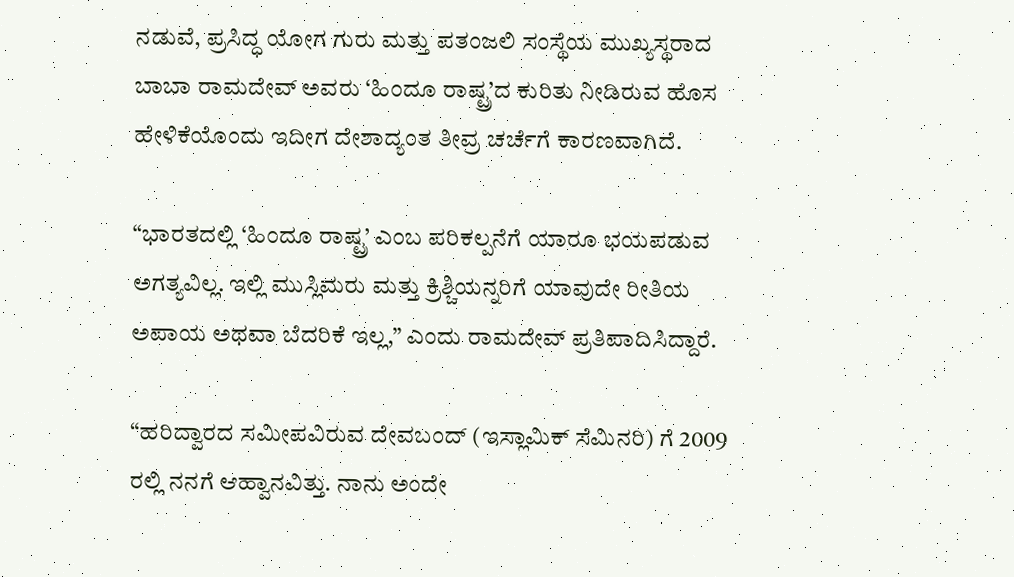ನಡುವೆ, ಪ್ರಸಿದ್ಧ ಯೋಗ ಗುರು ಮತ್ತು ಪತಂಜಲಿ ಸಂಸ್ಥೆಯ ಮುಖ್ಯಸ್ಥರಾದ ಬಾಬಾ ರಾಮದೇವ್ ಅವರು ‘ಹಿಂದೂ ರಾಷ್ಟ್ರ’ದ ಕುರಿತು ನೀಡಿರುವ ಹೊಸ ಹೇಳಿಕೆಯೊಂದು ಇದೀಗ ದೇಶಾದ್ಯಂತ ತೀವ್ರ ಚರ್ಚೆಗೆ ಕಾರಣವಾಗಿದೆ.

“ಭಾರತದಲ್ಲಿ ‘ಹಿಂದೂ ರಾಷ್ಟ್ರ’ ಎಂಬ ಪರಿಕಲ್ಪನೆಗೆ ಯಾರೂ ಭಯಪಡುವ ಅಗತ್ಯವಿಲ್ಲ. ಇಲ್ಲಿ ಮುಸ್ಲಿಮರು ಮತ್ತು ಕ್ರಿಶ್ಚಿಯನ್ನರಿಗೆ ಯಾವುದೇ ರೀತಿಯ ಅಪಾಯ ಅಥವಾ ಬೆದರಿಕೆ ಇಲ್ಲ,” ಎಂದು ರಾಮದೇವ್ ಪ್ರತಿಪಾದಿಸಿದ್ದಾರೆ.

“ಹರಿದ್ವಾರದ ಸಮೀಪವಿರುವ ದೇವಬಂದ್ (ಇಸ್ಲಾಮಿಕ್ ಸೆಮಿನರಿ) ಗೆ 2009 ರಲ್ಲಿ ನನಗೆ ಆಹ್ವಾನವಿತ್ತು. ನಾನು ಅಂದೇ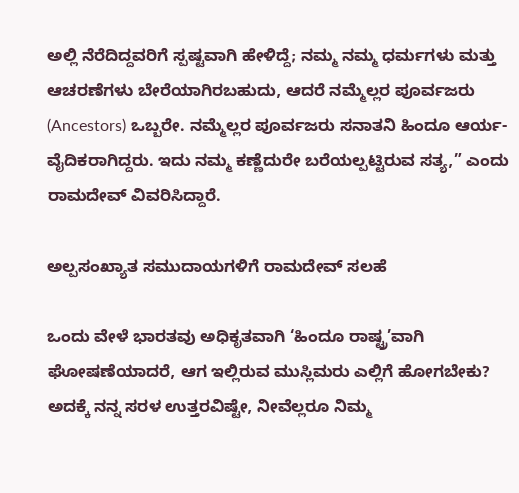ಅಲ್ಲಿ ನೆರೆದಿದ್ದವರಿಗೆ ಸ್ಪಷ್ಟವಾಗಿ ಹೇಳಿದ್ದೆ; ನಮ್ಮ ನಮ್ಮ ಧರ್ಮಗಳು ಮತ್ತು ಆಚರಣೆಗಳು ಬೇರೆಯಾಗಿರಬಹುದು, ಆದರೆ ನಮ್ಮೆಲ್ಲರ ಪೂರ್ವಜರು (Ancestors) ಒಬ್ಬರೇ. ನಮ್ಮೆಲ್ಲರ ಪೂರ್ವಜರು ಸನಾತನಿ ಹಿಂದೂ ಆರ್ಯ-ವೈದಿಕರಾಗಿದ್ದರು. ಇದು ನಮ್ಮ ಕಣ್ಣೆದುರೇ ಬರೆಯಲ್ಪಟ್ಟಿರುವ ಸತ್ಯ,” ಎಂದು ರಾಮದೇವ್ ವಿವರಿಸಿದ್ದಾರೆ.

ಅಲ್ಪಸಂಖ್ಯಾತ ಸಮುದಾಯಗಳಿಗೆ ರಾಮದೇವ್ ಸಲಹೆ

ಒಂದು ವೇಳೆ ಭಾರತವು ಅಧಿಕೃತವಾಗಿ ‘ಹಿಂದೂ ರಾಷ್ಟ್ರ’ವಾಗಿ ಘೋಷಣೆಯಾದರೆ, ಆಗ ಇಲ್ಲಿರುವ ಮುಸ್ಲಿಮರು ಎಲ್ಲಿಗೆ ಹೋಗಬೇಕು? ಅದಕ್ಕೆ ನನ್ನ ಸರಳ ಉತ್ತರವಿಷ್ಟೇ, ನೀವೆಲ್ಲರೂ ನಿಮ್ಮ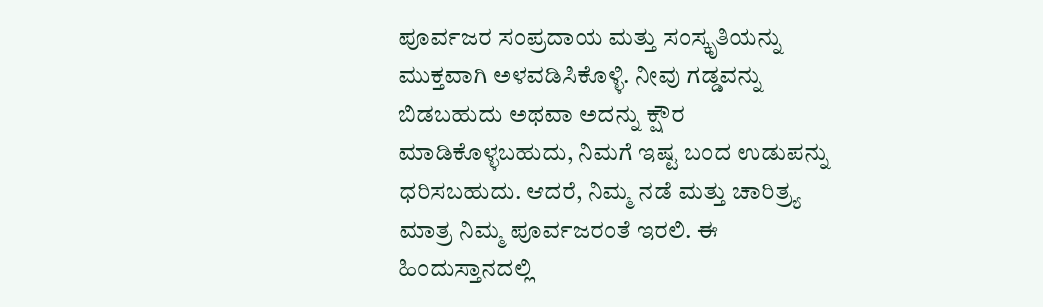ಪೂರ್ವಜರ ಸಂಪ್ರದಾಯ ಮತ್ತು ಸಂಸ್ಕೃತಿಯನ್ನು ಮುಕ್ತವಾಗಿ ಅಳವಡಿಸಿಕೊಳ್ಳಿ. ನೀವು ಗಡ್ಡವನ್ನು ಬಿಡಬಹುದು ಅಥವಾ ಅದನ್ನು ಕ್ಷೌರ ಮಾಡಿಕೊಳ್ಳಬಹುದು, ನಿಮಗೆ ಇಷ್ಟ ಬಂದ ಉಡುಪನ್ನು ಧರಿಸಬಹುದು. ಆದರೆ, ನಿಮ್ಮ ನಡೆ ಮತ್ತು ಚಾರಿತ್ರ್ಯ ಮಾತ್ರ ನಿಮ್ಮ ಪೂರ್ವಜರಂತೆ ಇರಲಿ. ಈ ಹಿಂದುಸ್ತಾನದಲ್ಲಿ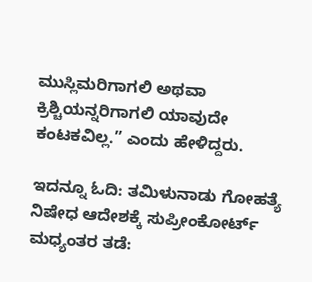ಮುಸ್ಲಿಮರಿಗಾಗಲಿ ಅಥವಾ ಕ್ರಿಶ್ಚಿಯನ್ನರಿಗಾಗಲಿ ಯಾವುದೇ ಕಂಟಕವಿಲ್ಲ.” ಎಂದು ಹೇಳಿದ್ದರು.

ಇದನ್ನೂ ಓದಿ: ತಮಿಳುನಾಡು ಗೋಹತ್ಯೆ ನಿಷೇಧ ಆದೇಶಕ್ಕೆ ಸುಪ್ರೀಂಕೋರ್ಟ್ ಮಧ್ಯಂತರ ತಡೆ: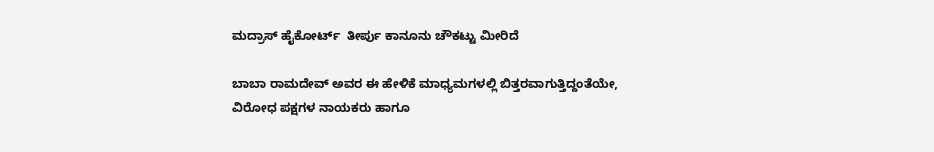ಮದ್ರಾಸ್ ಹೈಕೋರ್ಟ್‌  ತೀರ್ಪು ಕಾನೂನು ಚೌಕಟ್ಟು ಮೀರಿದೆ

ಬಾಬಾ ರಾಮದೇವ್ ಅವರ ಈ ಹೇಳಿಕೆ ಮಾಧ್ಯಮಗಳಲ್ಲಿ ಬಿತ್ತರವಾಗುತ್ತಿದ್ದಂತೆಯೇ, ವಿರೋಧ ಪಕ್ಷಗಳ ನಾಯಕರು ಹಾಗೂ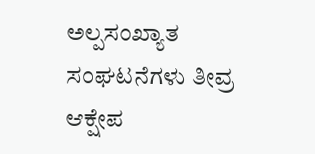ಅಲ್ಪಸಂಖ್ಯಾತ ಸಂಘಟನೆಗಳು ತೀವ್ರ ಆಕ್ಷೇಪ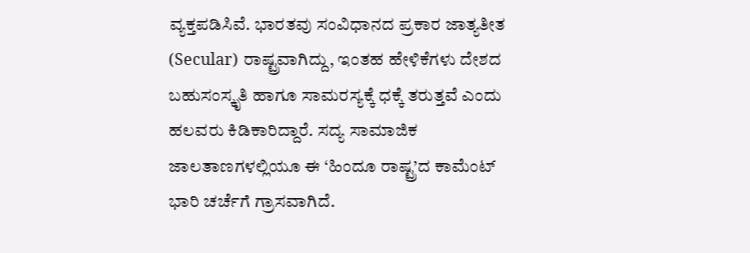ವ್ಯಕ್ತಪಡಿಸಿವೆ. ಭಾರತವು ಸಂವಿಧಾನದ ಪ್ರಕಾರ ಜಾತ್ಯತೀತ (Secular) ರಾಷ್ಟ್ರವಾಗಿದ್ದು, ಇಂತಹ ಹೇಳಿಕೆಗಳು ದೇಶದ ಬಹುಸಂಸ್ಕೃತಿ ಹಾಗೂ ಸಾಮರಸ್ಯಕ್ಕೆ ಧಕ್ಕೆ ತರುತ್ತವೆ ಎಂದು ಹಲವರು ಕಿಡಿಕಾರಿದ್ದಾರೆ. ಸದ್ಯ ಸಾಮಾಜಿಕ ಜಾಲತಾಣಗಳಲ್ಲಿಯೂ ಈ ‘ಹಿಂದೂ ರಾಷ್ಟ್ರ’ದ ಕಾಮೆಂಟ್ ಭಾರಿ ಚರ್ಚೆಗೆ ಗ್ರಾಸವಾಗಿದೆ.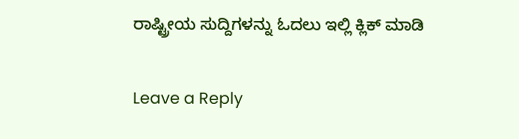ರಾಷ್ಟ್ರೀಯ ಸುದ್ದಿಗಳನ್ನು ಓದಲು ಇಲ್ಲಿ ಕ್ಲಿಕ್ ಮಾಡಿ

Leave a Reply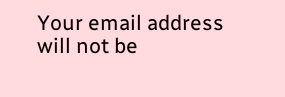Your email address will not be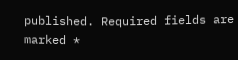published. Required fields are marked *